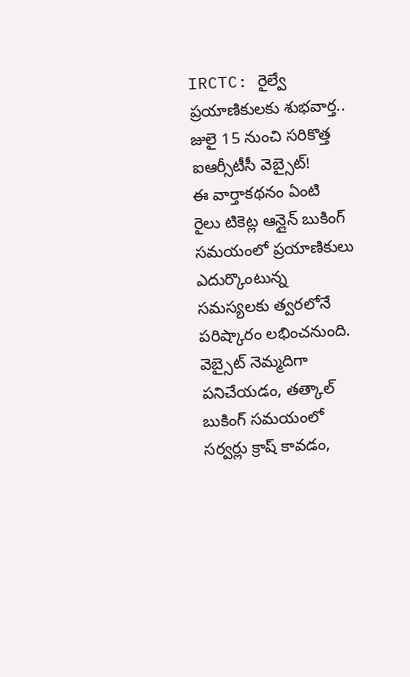IRCTC: రైల్వే ప్రయాణికులకు శుభవార్త.. జులై 15 నుంచి సరికొత్త ఐఆర్సీటీసీ వెబ్సైట్!
ఈ వార్తాకథనం ఏంటి
రైలు టికెట్ల ఆన్లైన్ బుకింగ్ సమయంలో ప్రయాణికులు ఎదుర్కొంటున్న సమస్యలకు త్వరలోనే పరిష్కారం లభించనుంది. వెబ్సైట్ నెమ్మదిగా పనిచేయడం, తత్కాల్ బుకింగ్ సమయంలో సర్వర్లు క్రాష్ కావడం,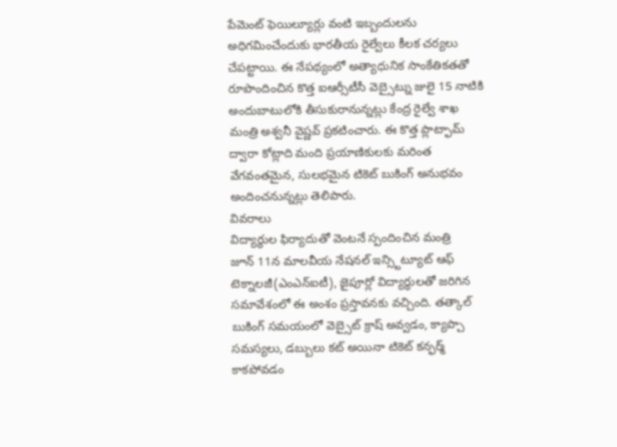పేమెంట్ ఫెయిల్యూర్లు వంటి ఇబ్బందులను అధిగమించేందుకు భారతీయ రైల్వేలు కీలక చర్యలు చేపట్టాయి. ఈ నేపథ్యంలో అత్యాధునిక సాంకేతికతతో రూపొందించిన కొత్త ఐఆర్సీటీసీ వెబ్సైట్ను జులై 15 నాటికి అందుబాటులోకి తీసుకురానున్నట్లు కేంద్ర రైల్వే శాఖ మంత్రి అశ్వనీ వైష్ణవ్ ప్రకటించారు. ఈ కొత్త ప్లాట్ఫామ్ ద్వారా కోట్లాది మంది ప్రయాణికులకు మరింత వేగవంతమైన, సులభమైన టికెట్ బుకింగ్ అనుభవం అందించనున్నట్లు తెలిపారు.
వివరాలు
విద్యార్థుల ఫిర్యాదుతో వెంటనే స్పందించిన మంత్రి
జూన్ 11న మాలవీయ నేషనల్ ఇన్స్టిట్యూట్ ఆఫ్ టెక్నాలజీ(ఎంఎన్ఐటీ), జైపూర్లో విద్యార్థులతో జరిగిన సమావేశంలో ఈ అంశం ప్రస్తావనకు వచ్చింది. తత్కాల్ బుకింగ్ సమయంలో వెబ్సైట్ క్రాష్ అవ్వడం, క్యాప్చా సమస్యలు, డబ్బులు కట్ అయినా టికెట్ కన్ఫర్మ్ కాకపోవడం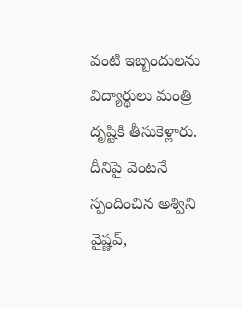వంటి ఇబ్బందులను విద్యార్థులు మంత్రి దృష్టికి తీసుకెళ్లారు. దీనిపై వెంటనే స్పందించిన అశ్విని వైష్ణవ్,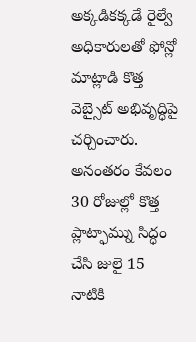అక్కడికక్కడే రైల్వే అధికారులతో ఫోన్లో మాట్లాడి కొత్త వెబ్సైట్ అభివృద్ధిపై చర్చించారు. అనంతరం కేవలం 30 రోజుల్లో కొత్త ప్లాట్ఫామ్ను సిద్ధం చేసి జులై 15 నాటికి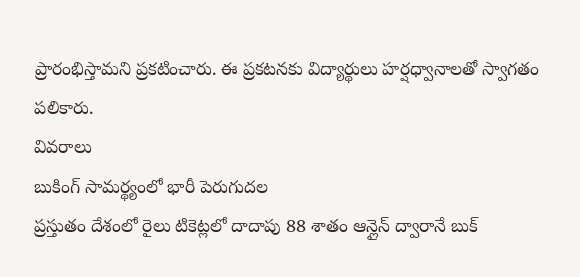ప్రారంభిస్తామని ప్రకటించారు. ఈ ప్రకటనకు విద్యార్థులు హర్షధ్వానాలతో స్వాగతం పలికారు.
వివరాలు
బుకింగ్ సామర్థ్యంలో భారీ పెరుగుదల
ప్రస్తుతం దేశంలో రైలు టికెట్లలో దాదాపు 88 శాతం ఆన్లైన్ ద్వారానే బుక్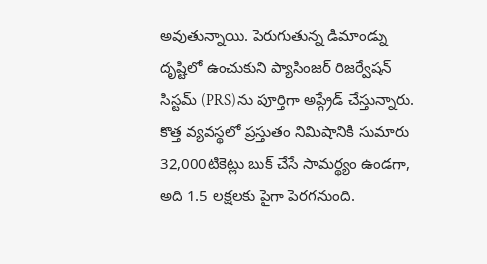అవుతున్నాయి. పెరుగుతున్న డిమాండ్ను దృష్టిలో ఉంచుకుని ప్యాసింజర్ రిజర్వేషన్ సిస్టమ్ (PRS)ను పూర్తిగా అప్గ్రేడ్ చేస్తున్నారు. కొత్త వ్యవస్థలో ప్రస్తుతం నిమిషానికి సుమారు 32,000టికెట్లు బుక్ చేసే సామర్థ్యం ఉండగా, అది 1.5 లక్షలకు పైగా పెరగనుంది.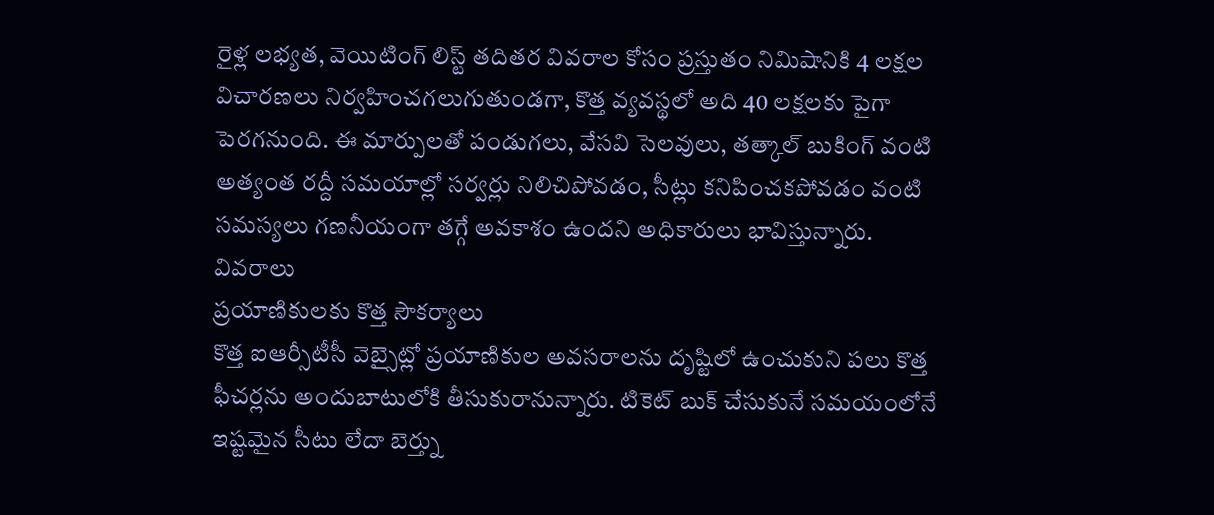రైళ్ల లభ్యత, వెయిటింగ్ లిస్ట్ తదితర వివరాల కోసం ప్రస్తుతం నిమిషానికి 4 లక్షల విచారణలు నిర్వహించగలుగుతుండగా, కొత్త వ్యవస్థలో అది 40 లక్షలకు పైగా పెరగనుంది. ఈ మార్పులతో పండుగలు, వేసవి సెలవులు, తత్కాల్ బుకింగ్ వంటి అత్యంత రద్దీ సమయాల్లో సర్వర్లు నిలిచిపోవడం, సీట్లు కనిపించకపోవడం వంటి సమస్యలు గణనీయంగా తగ్గే అవకాశం ఉందని అధికారులు భావిస్తున్నారు.
వివరాలు
ప్రయాణికులకు కొత్త సౌకర్యాలు
కొత్త ఐఆర్సీటీసీ వెబ్సైట్లో ప్రయాణికుల అవసరాలను దృష్టిలో ఉంచుకుని పలు కొత్త ఫీచర్లను అందుబాటులోకి తీసుకురానున్నారు. టికెట్ బుక్ చేసుకునే సమయంలోనే ఇష్టమైన సీటు లేదా బెర్త్ను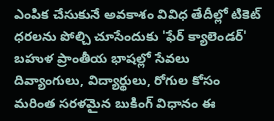ఎంపిక చేసుకునే అవకాశం వివిధ తేదీల్లో టికెట్ ధరలను పోల్చి చూసేందుకు 'ఫేర్ క్యాలెండర్' బహుళ ప్రాంతీయ భాషల్లో సేవలు దివ్యాంగులు, విద్యార్థులు, రోగుల కోసం మరింత సరళమైన బుకింగ్ విధానం ఈ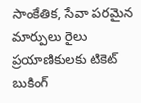సాంకేతిక, సేవా పరమైన మార్పులు రైలు ప్రయాణికులకు టికెట్ బుకింగ్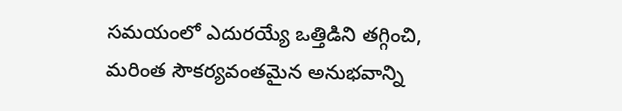సమయంలో ఎదురయ్యే ఒత్తిడిని తగ్గించి, మరింత సౌకర్యవంతమైన అనుభవాన్ని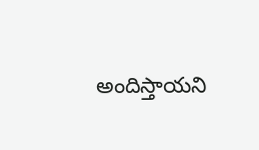అందిస్తాయని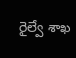రైల్వే శాఖ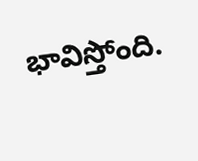భావిస్తోంది.